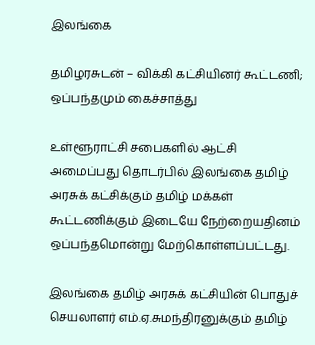இலங்கை

தமிழரசுடன் – விக்கி கட்சியினர் கூட்டணி; ஒப்பந்தமும் கைச்சாத்து

உள்ளூராட்சி சபைகளில் ஆட்சி அமைப்பது தொடர்பில் இலங்கை தமிழ் அரசுக் கட்சிக்கும் தமிழ் மக்கள் கூட்டணிக்கும் இடையே நேற்றையதினம் ஒப்பந்தமொன்று மேற்கொள்ளப்பட்டது.

இலங்கை தமிழ் அரசுக் கட்சியின் பொதுச் செயலாளர் எம்.ஏ.சுமந்திரனுக்கும் தமிழ்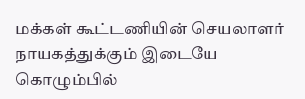மக்கள் கூட்டணியின் செயலாளர் நாயகத்துக்கும் இடையே கொழும்பில்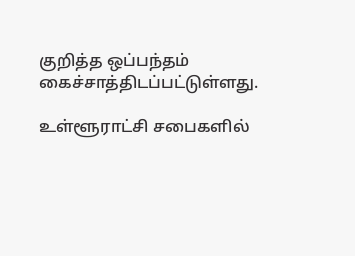குறித்த ஒப்பந்தம் கைச்சாத்திடப்பட்டுள்ளது.

உள்ளூராட்சி சபைகளில்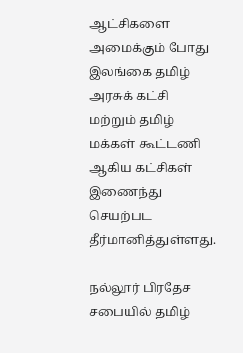ஆட்சிகளை அமைக்கும் போது இலங்கை தமிழ் அரசுக் கட்சி மற்றும் தமிழ் மக்கள் கூட்டணி ஆகிய கட்சிகள் இணைந்து செயற்பட தீர்மானித்துள்ளது.

நல்லூர் பிரதேச சபையில் தமிழ்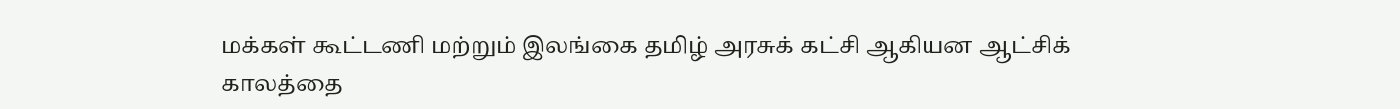மக்கள் கூட்டணி மற்றும் இலங்கை தமிழ் அரசுக் கட்சி ஆகியன ஆட்சிக் காலத்தை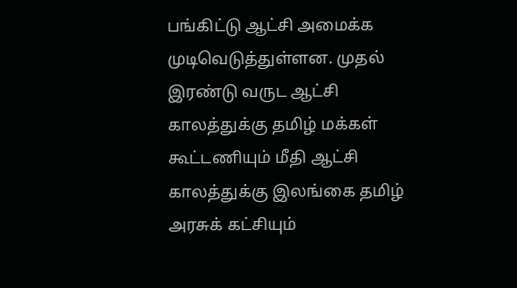பங்கிட்டு ஆட்சி அமைக்க முடிவெடுத்துள்ளன. முதல் இரண்டு வருட ஆட்சி காலத்துக்கு தமிழ் மக்கள் கூட்டணியும் மீதி ஆட்சி காலத்துக்கு இலங்கை தமிழ் அரசுக் கட்சியும்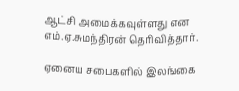ஆட்சி அமைக்கவுள்ளது என எம்.ஏ.சுமந்திரன் தெரிவித்தார்.

ஏனைய சபைகளில் இலங்கை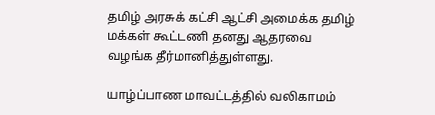தமிழ் அரசுக் கட்சி ஆட்சி அமைக்க தமிழ் மக்கள் கூட்டணி தனது ஆதரவை வழங்க தீர்மானித்துள்ளது.

யாழ்ப்பாண மாவட்டத்தில் வலிகாமம்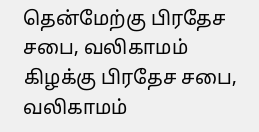தென்மேற்கு பிரதேச சபை, வலிகாமம் கிழக்கு பிரதேச சபை, வலிகாமம்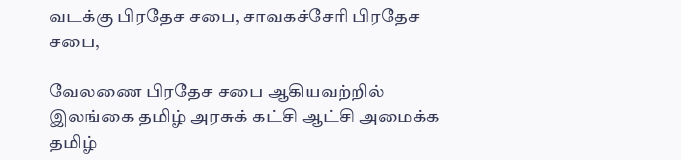வடக்கு பிரதேச சபை, சாவகச்சேரி பிரதேச சபை,

வேலணை பிரதேச சபை ஆகியவற்றில் இலங்கை தமிழ் அரசுக் கட்சி ஆட்சி அமைக்க தமிழ்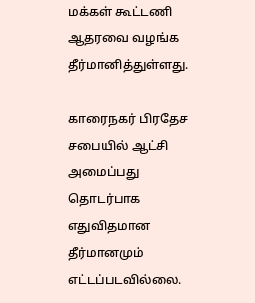மக்கள் கூட்டணி ஆதரவை வழங்க தீர்மானித்துள்ளது.

காரைநகர் பிரதேச சபையில் ஆட்சி அமைப்பது தொடர்பாக எதுவிதமான தீர்மானமும் எட்டப்படவில்லை.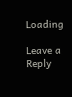Loading

Leave a Reply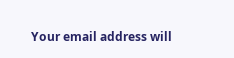Your email address will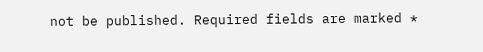not be published. Required fields are marked *